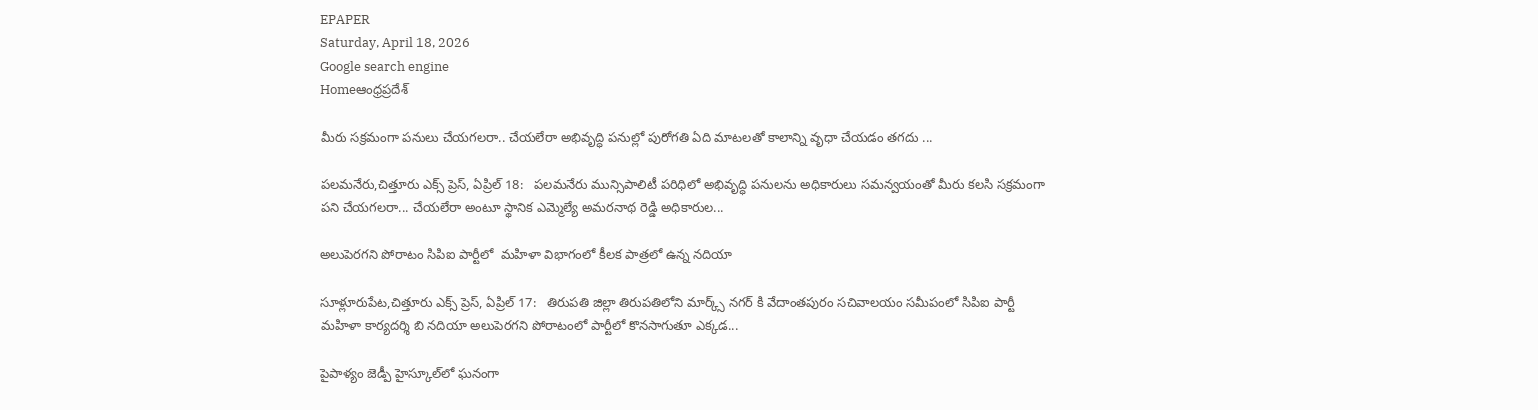EPAPER
Saturday, April 18, 2026
Google search engine
Homeఆంధ్రప్రదేశ్

మీరు సక్రమంగా పనులు చేయగలరా.. చేయలేరా అభివృద్ధి పనుల్లో పురోగతి ఏది మాటలతో కాలాన్ని వృధా చేయడం తగదు ...

పలమనేరు,చిత్తూరు ఎక్స్ ప్రెస్, ఏప్రిల్ 18:   పలమనేరు మున్సిపాలిటీ పరిధిలో అభివృద్ధి పనులను అధికారులు సమన్వయంతో మీరు కలసి సక్రమంగా పని చేయగలరా... చేయలేరా అంటూ స్థానిక ఎమ్మెల్యే అమరనాథ రెడ్డి అధికారుల...

అలుపెరగని పోరాటం సిపిఐ పార్టీలో  మహిళా విభాగంలో కీలక పాత్రలో ఉన్న నదియా

సూళ్లూరుపేట,చిత్తూరు ఎక్స్ ప్రెస్, ఏప్రిల్ 17:   తిరుపతి జిల్లా తిరుపతిలోని మార్క్స్ నగర్ కి వేదాంతపురం సచివాలయం సమీపంలో సిపిఐ పార్టీ మహిళా కార్యదర్శి బి నదియా అలుపెరగని పోరాటంలో పార్టీలో కొనసాగుతూ ఎక్కడ...

పైపాళ్యం జెడ్పీ హైస్కూల్‌లో ఘనంగా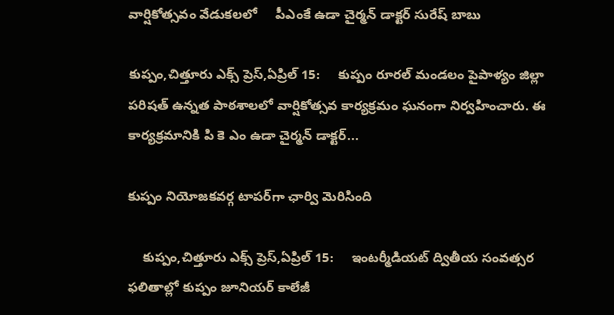వార్షికోత్సవం వేడుకలలో     పీఎంకే ఉడా చైర్మన్ డాక్టర్ సురేష్ బాబు

కుప్పం,చిత్తూరు ఎక్స్ ప్రెస్,ఏప్రిల్ 15:     కుప్పం రూరల్ మండలం పైపాళ్యం జిల్లా పరిషత్ ఉన్నత పాఠశాలలో వార్షికోత్సవ కార్యక్రమం ఘనంగా నిర్వహించారు. ఈ కార్యక్రమానికి పి కె ఎం ఉడా చైర్మన్ డాక్టర్...

కుప్పం నియోజకవర్గ టాపర్‌గా ఛార్వి మెరిసింది

    కుప్పం,చిత్తూరు ఎక్స్ ప్రెస్,ఏప్రిల్ 15:     ఇంటర్మీడియట్ ద్వితీయ సంవత్సర ఫలితాల్లో కుప్పం జూనియర్ కాలేజీ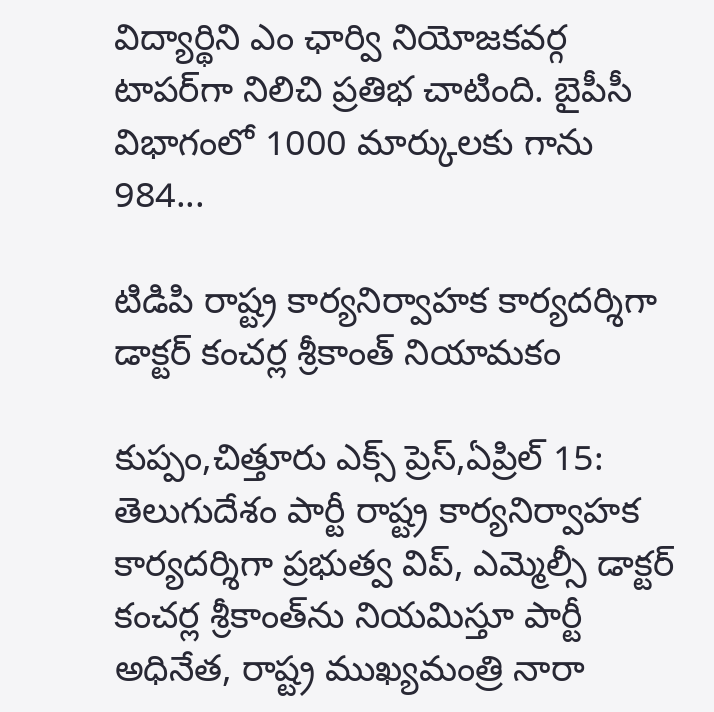విద్యార్థిని ఎం ఛార్వి నియోజకవర్గ టాపర్‌గా నిలిచి ప్రతిభ చాటింది. బైపీసీ విభాగంలో 1000 మార్కులకు గాను 984...

టిడిపి రాష్ట్ర కార్యనిర్వాహక కార్యదర్శిగా డాక్టర్ కంచర్ల శ్రీకాంత్ నియామకం

కుప్పం,చిత్తూరు ఎక్స్ ప్రెస్,ఏప్రిల్ 15:   తెలుగుదేశం పార్టీ రాష్ట్ర కార్యనిర్వాహక కార్యదర్శిగా ప్రభుత్వ విప్, ఎమ్మెల్సీ డాక్టర్ కంచర్ల శ్రీకాంత్‌ను నియమిస్తూ పార్టీ అధినేత, రాష్ట్ర ముఖ్యమంత్రి నారా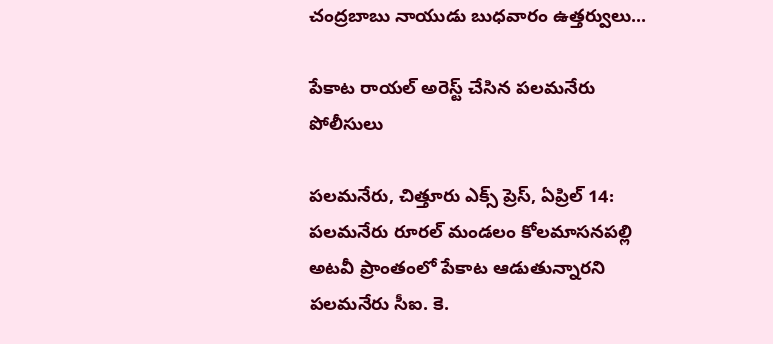చంద్రబాబు నాయుడు బుధవారం ఉత్తర్వులు...

పేకాట రాయల్ అరెస్ట్ చేసిన పలమనేరు పోలీసులు

పలమనేరు, చిత్తూరు ఎక్స్ ప్రెస్, ఏప్రిల్ 14:   పలమనేరు రూరల్ మండలం కోలమాసనపల్లి అటవీ ప్రాంతంలో పేకాట ఆడుతున్నారని పలమనేరు సీఐ. కె.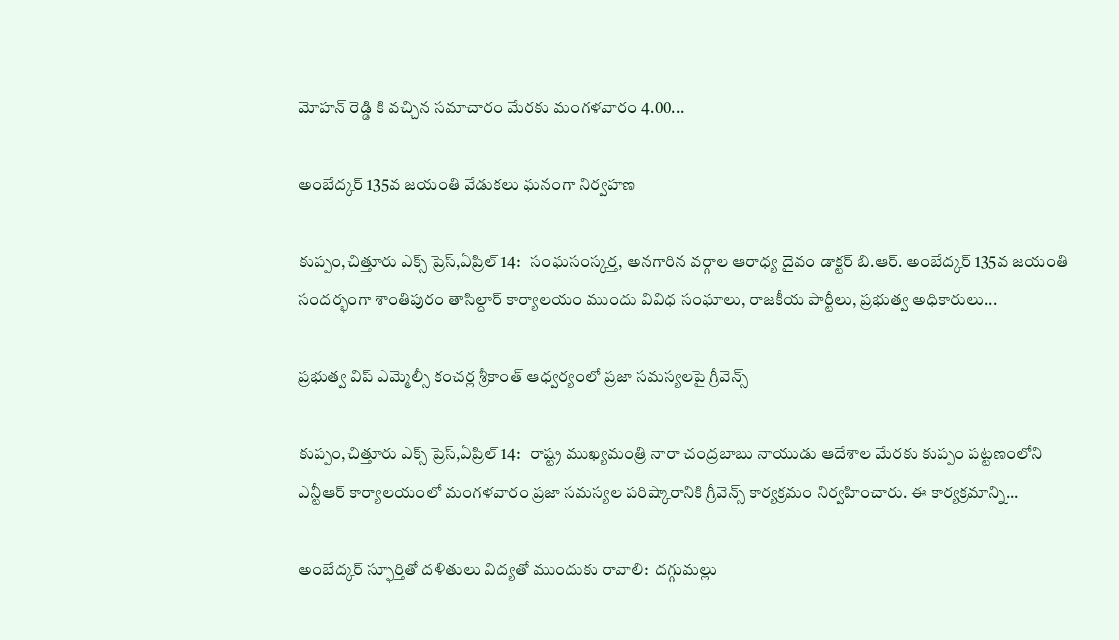మోహన్ రెడ్డి కి వచ్చిన సమాచారం మేరకు మంగళవారం 4.00...

అంబేద్కర్ 135వ జయంతి వేడుకలు ఘనంగా నిర్వహణ

కుప్పం,చిత్తూరు ఎక్స్ ప్రెస్,ఏప్రిల్ 14:   సంఘసంస్కర్త, అనగారిన వర్గాల ఆరాధ్య దైవం డాక్టర్ బి.ఆర్. అంబేద్కర్ 135వ జయంతి సందర్భంగా శాంతిపురం తాసిల్దార్ కార్యాలయం ముందు వివిధ సంఘాలు, రాజకీయ పార్టీలు, ప్రభుత్వ అధికారులు...

ప్రభుత్వ విప్ ఎమ్మెల్సీ కంచర్ల శ్రీకాంత్ ఆధ్వర్యంలో ప్రజా సమస్యలపై గ్రీవెన్స్

కుప్పం,చిత్తూరు ఎక్స్ ప్రెస్,ఏప్రిల్ 14:   రాష్ట్ర ముఖ్యమంత్రి నారా చంద్రబాబు నాయుడు ఆదేశాల మేరకు కుప్పం పట్టణంలోని ఎన్టీఆర్ కార్యాలయంలో మంగళవారం ప్రజా సమస్యల పరిష్కారానికి గ్రీవెన్స్ కార్యక్రమం నిర్వహించారు. ఈ కార్యక్రమాన్ని...

అంబేద్కర్ స్ఫూర్తితో దళితులు విద్యతో ముందుకు రావాలి:  దగ్గుమల్లు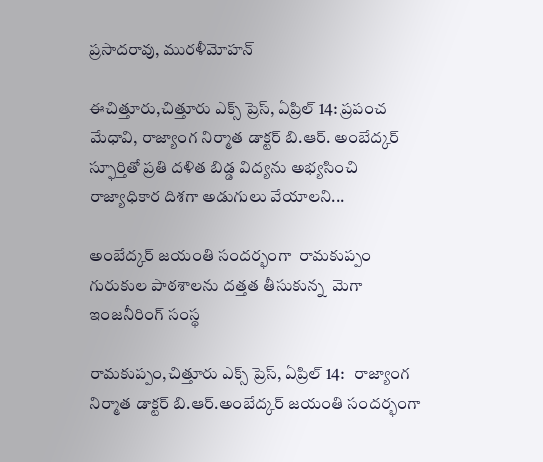ప్రసాదరావు, మురళీమోహన్

ఈచిత్తూరు,చిత్తూరు ఎక్స్ ప్రెస్, ఏప్రిల్ 14: ప్రపంచ మేధావి, రాజ్యాంగ నిర్మాత డాక్టర్ బి.ఆర్. అంబేద్కర్ స్ఫూర్తితో ప్రతి దళిత బిడ్డ విద్యను అభ్యసించి రాజ్యాధికార దిశగా అడుగులు వేయాలని...

అంబేద్కర్ జయంతి సందర్భంగా  రామకుప్పం గురుకుల పాఠశాలను దత్తత తీసుకున్న  మెగా ఇంజనీరింగ్ సంస్థ

రామకుప్పం,చిత్తూరు ఎక్స్ ప్రెస్, ఏప్రిల్ 14:   రాజ్యాంగ నిర్మాత డాక్టర్ బి.ఆర్.అంబేద్కర్ జయంతి సందర్భంగా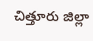చిత్తూరు జిల్లా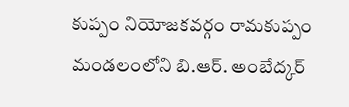కుప్పం నియోజకవర్గం రామకుప్పం మండలంలోని బి.ఆర్. అంబేద్కర్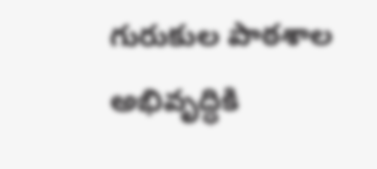గురుకుల పాఠశాల అభివృద్ధికి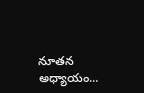నూతన అధ్యాయం...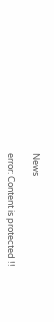News

error: Content is protected !!